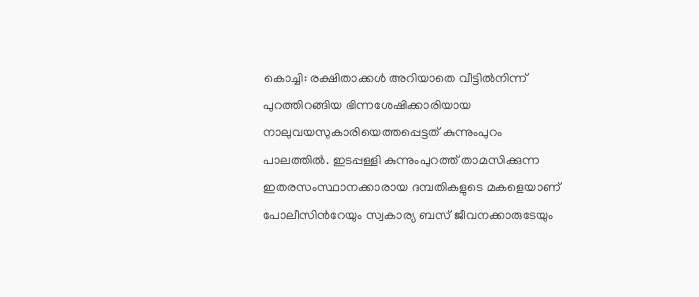കൊച്ചി: രക്ഷിതാക്കൾ അറിയാതെ വീട്ടിൽനിന്ന് പുറത്തിറങ്ങിയ ഭിന്നശേഷിക്കാരിയായ നാലുവയസുകാരിയെത്തപ്പെട്ടത് കുന്നുംപുറം പാലത്തിൽ. ഇടപ്പള്ളി കുന്നുംപുറത്ത് താമസിക്കുന്ന ഇതരസംസ്ഥാനക്കാരായ ദമ്പതികളുടെ മകളെയാണ് പോലീസിൻറേയും സ്വകാര്യ ബസ് ജീവനക്കാരുടേയും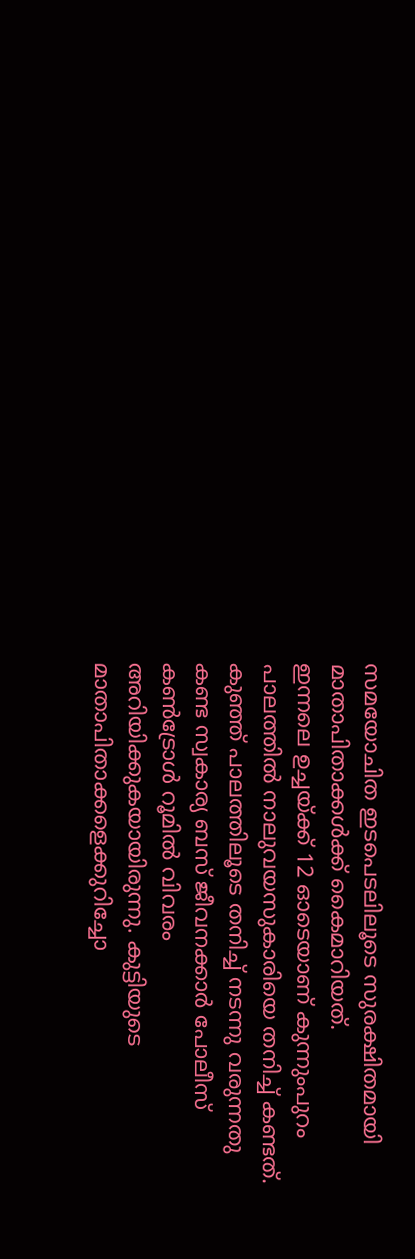സമയോചിത ഇടപെടലിലൂടെ സുരക്ഷിതമായി മാതാപിതാക്കൾക്ക് കൈമാറിയത്.
ഇന്നലെ ഉച്ചയ്ക്ക് 12 ഓടെയാണ് കുന്നുംപുറം പാലത്തിൽ നാലുവയസുകാരിയെ തനിച്ച് കണ്ടത്. കുഞ്ഞ് പാലത്തിലൂടെ തനിച്ച് നടന്നു വരുന്നതു കണ്ട സ്വകാര്യ ബസ് ജീവനക്കാർ പോലീസ് കൺട്രോൾ റൂമിൽ വിവരം അറിയിക്കുകയായിരുന്നു. കുട്ടിയുടെ മാതാപിതാക്കളെക്കുറിച്ചോ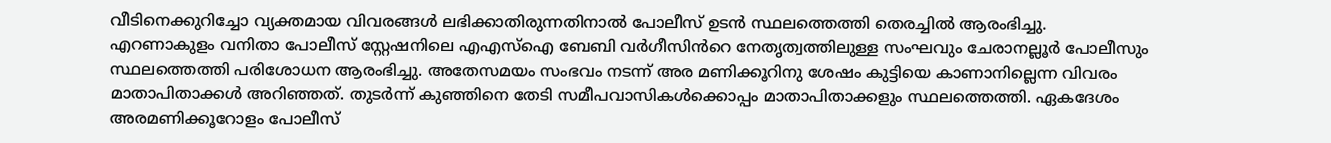വീടിനെക്കുറിച്ചോ വ്യക്തമായ വിവരങ്ങൾ ലഭിക്കാതിരുന്നതിനാൽ പോലീസ് ഉടൻ സ്ഥലത്തെത്തി തെരച്ചിൽ ആരംഭിച്ചു.
എറണാകുളം വനിതാ പോലീസ് സ്റ്റേഷനിലെ എഎസ്ഐ ബേബി വർഗീസിൻറെ നേതൃത്വത്തിലുള്ള സംഘവും ചേരാനല്ലൂർ പോലീസും സ്ഥലത്തെത്തി പരിശോധന ആരംഭിച്ചു. അതേസമയം സംഭവം നടന്ന് അര മണിക്കൂറിനു ശേഷം കുട്ടിയെ കാണാനില്ലെന്ന വിവരം മാതാപിതാക്കൾ അറിഞ്ഞത്. തുടർന്ന് കുഞ്ഞിനെ തേടി സമീപവാസികൾക്കൊപ്പം മാതാപിതാക്കളും സ്ഥലത്തെത്തി. ഏകദേശം അരമണിക്കൂറോളം പോലീസ്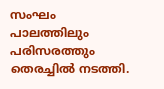സംഘം പാലത്തിലും പരിസരത്തും തെരച്ചിൽ നടത്തി.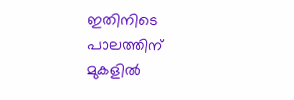ഇതിനിടെ പാലത്തിന് മുകളിൽ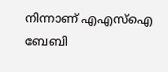നിന്നാണ് എഎസ്ഐ ബേബി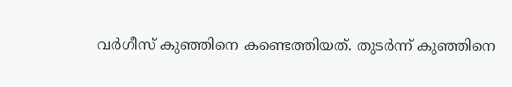വർഗീസ് കുഞ്ഞിനെ കണ്ടെത്തിയത്. തുടർന്ന് കുഞ്ഞിനെ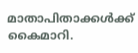മാതാപിതാക്കൾക്ക് കൈമാറി.